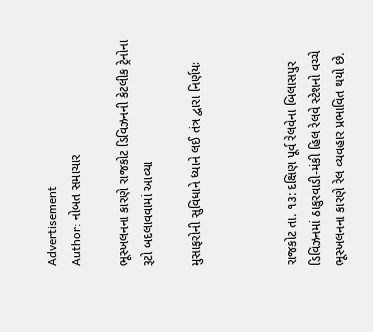Advertisement
Author: નોબત સમાચાર

ભૂસ્ખલનના કારણે રાજકોટ ડિવિઝનની કેટલીક ટ્રેનોના રૂટો બદલાવવામાં આવ્યા

મુસાફરોની સુવિધાને ધ્યાને લઈ તંત્ર દ્વારા નિર્ણયઃ



રાજકોટ તા. ૧૩: દક્ષિણ પૂર્વ રેલવેના બિલાસપુર ડિવિઝનમાં ઠાકુરવાડી-મંકી હિલ રેલવે સ્ટેશનો વચ્ચે ભૂસ્ખલનના કારણે રેલ વ્યવહાર પ્રભાવિત થયો છે.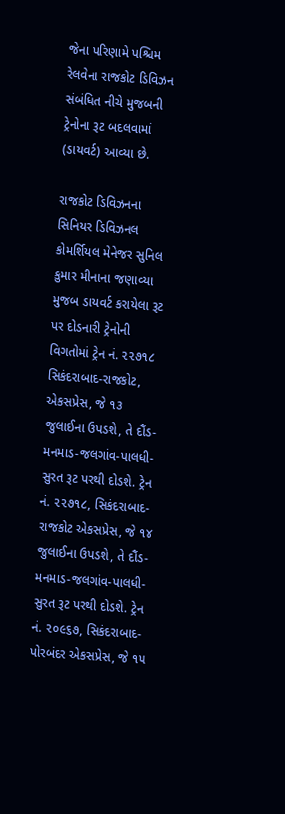જેના પરિણામે પશ્ચિમ રેલવેના રાજકોટ ડિવિઝન સંબંધિત નીચે મુજબની ટ્રેનોના રૂટ બદલવામાં (ડાયવર્ટ) આવ્યા છે.

રાજકોટ ડિવિઝનના સિનિયર ડિવિઝનલ કોમર્શિયલ મેનેજર સુનિલ કુમાર મીનાના જણાવ્યા મુજબ ડાયવર્ટ કરાયેલા રૂટ પર દોડનારી ટ્રેનોની વિગતોમાં ટ્રેન નં. ૨૨૭૧૮ સિકંદરાબાદ-રાજકોટ, એકસપ્રેસ, જે ૧૩ જુલાઈના ઉપડશે, તે દૌંડ-મનમાડ-જલગાંવ-પાલધી-સુરત રૂટ પરથી દોડશે. ટ્રેન નં. ૨૨૭૧૮, સિકંદરાબાદ-રાજકોટ એકસપ્રેસ, જે ૧૪ જુલાઈના ઉપડશે, તે દૌંડ-મનમાડ-જલગાંવ-પાલધી-સુરત રૂટ પરથી દોડશે. ટ્રેન નં. ૨૦૯૬૭, સિકંદરાબાદ-પોરબંદર એકસપ્રેસ, જે ૧૫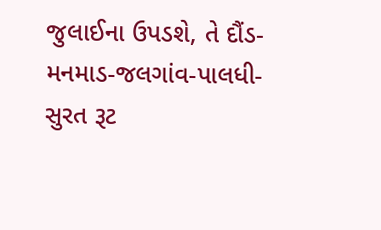જુલાઈના ઉપડશે, તે દૌંડ-મનમાડ-જલગાંવ-પાલધી-સુરત રૂટ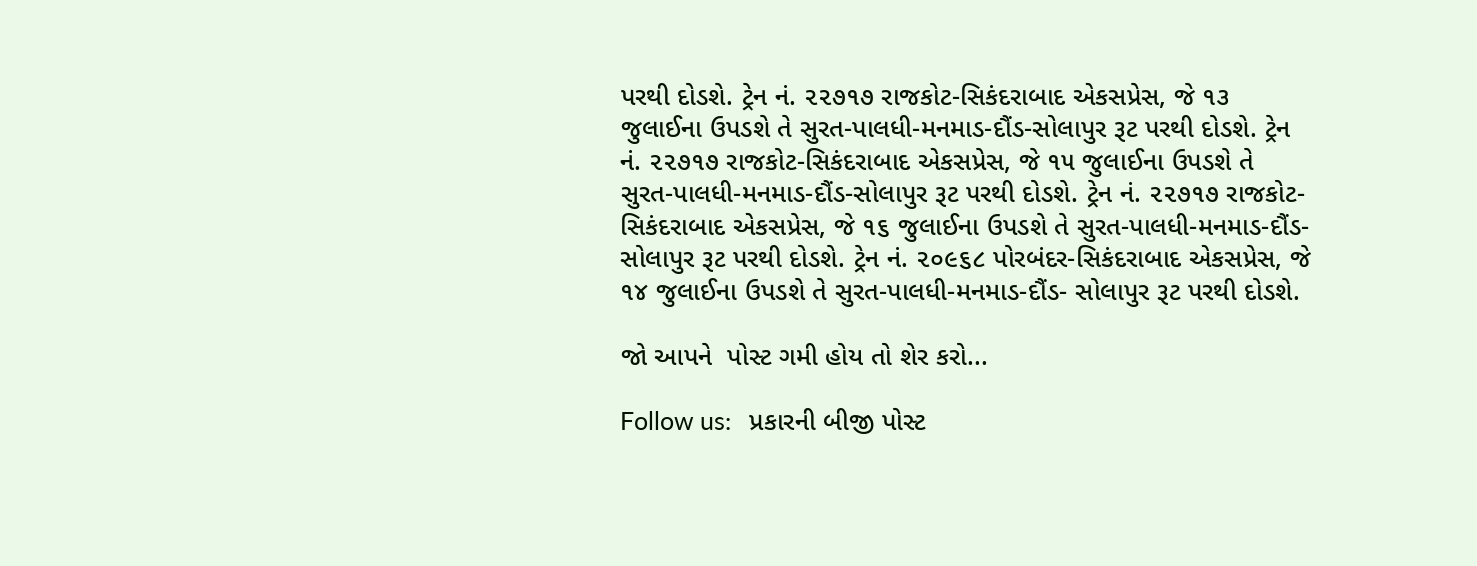પરથી દોડશે. ટ્રેન નં. ૨૨૭૧૭ રાજકોટ-સિકંદરાબાદ એકસપ્રેસ, જે ૧૩ જુલાઈના ઉપડશે તે સુરત-પાલધી-મનમાડ-દૌંડ-સોલાપુર રૂટ પરથી દોડશે. ટ્રેન નં. ૨૨૭૧૭ રાજકોટ-સિકંદરાબાદ એકસપ્રેસ, જે ૧૫ જુલાઈના ઉપડશે તે સુરત-પાલધી-મનમાડ-દૌંડ-સોલાપુર રૂટ પરથી દોડશે. ટ્રેન નં. ૨૨૭૧૭ રાજકોટ-સિકંદરાબાદ એકસપ્રેસ, જે ૧૬ જુલાઈના ઉપડશે તે સુરત-પાલધી-મનમાડ-દૌંડ-સોલાપુર રૂટ પરથી દોડશે. ટ્રેન નં. ૨૦૯૬૮ પોરબંદર-સિકંદરાબાદ એકસપ્રેસ, જે ૧૪ જુલાઈના ઉપડશે તે સુરત-પાલધી-મનમાડ-દૌંડ- સોલાપુર રૂટ પરથી દોડશે.

જો આપને  પોસ્ટ ગમી હોય તો શેર કરો...

Follow us:   પ્રકારની બીજી પોસ્ટ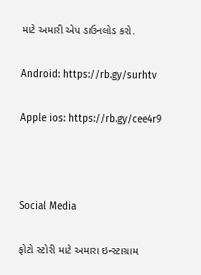માટે અમારી એપ ડાઉનલોડ કરો.

Android: https://rb.gy/surhtv

Apple ios: https://rb.gy/cee4r9



Social Media

ફોટો સ્ટોરી માટે અમારા ઇન્સ્ટાગ્રામ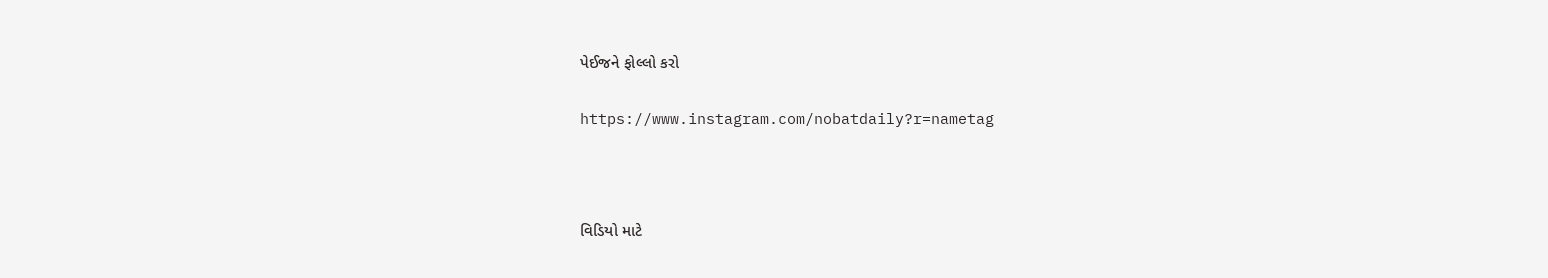પેઈજને ફોલ્લો કરો

https://www.instagram.com/nobatdaily?r=nametag



વિડિયો માટે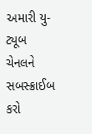અમારી યુ-ટ્યૂબ ચેનલને સબસ્ક્રાઈબ કરો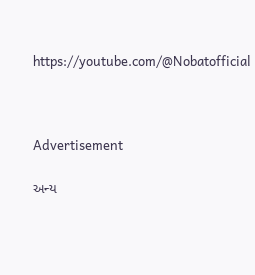https://youtube.com/@Nobatofficial



Advertisement

અન્ય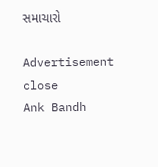સમાચારો

Advertisement
close
Ank Bandh